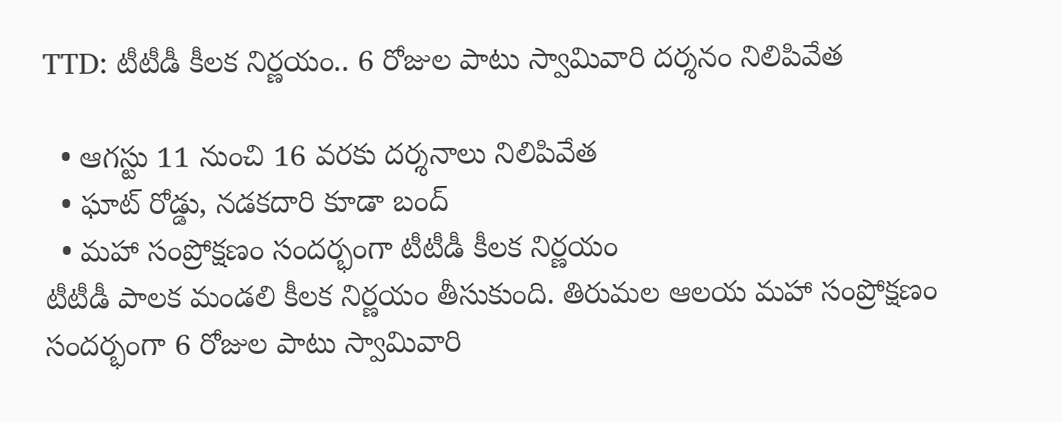TTD: టీటీడీ కీలక నిర్ణయం.. 6 రోజుల పాటు స్వామివారి దర్శనం నిలిపివేత

  • ఆగస్టు 11 నుంచి 16 వరకు దర్శనాలు నిలిపివేత
  • ఘాట్ రోడ్డు, నడకదారి కూడా బంద్
  • మహా సంప్రోక్షణం సందర్భంగా టీటీడీ కీలక నిర్ణయం
టీటీడీ పాలక మండలి కీలక నిర్ణయం తీసుకుంది. తిరుమల ఆలయ మహా సంప్రోక్షణం సందర్భంగా 6 రోజుల పాటు స్వామివారి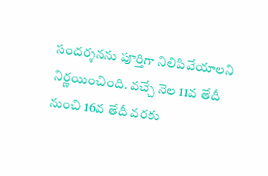సందర్శనను పూర్తిగా నిలిపివేయాలని నిర్ణయించింది. వచ్చే నెల 11వ తేదీ నుంచి 16వ తేదీ వరకు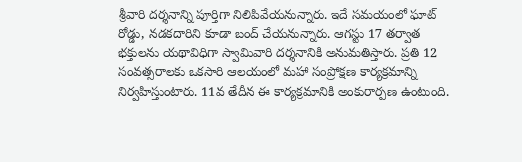శ్రీవారి దర్శనాన్ని పూర్తిగా నిలిపివేయనున్నారు. ఇదే సమయంలో ఘాట్ రోడ్డు, నడకదారిని కూడా బంద్ చేయనున్నారు. ఆగస్టు 17 తర్వాత భక్తులను యథావిధిగా స్వామివారి దర్శనానికి అనుమతిస్తారు. ప్రతి 12 సంవత్సరాలకు ఒకసారి ఆలయంలో మహా సంప్రోక్షణ కార్యక్రమాన్ని నిర్వహిస్తుంటారు. 11వ తేదీన ఈ కార్యక్రమానికి అంకురార్పణ ఉంటుంది.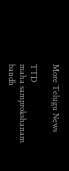More Telugu News

TTD
maha samprokshanam
bandh